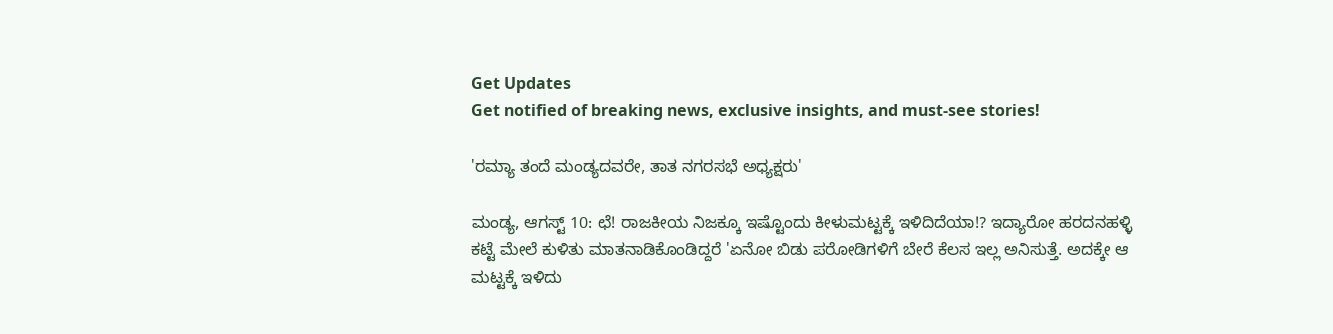Get Updates
Get notified of breaking news, exclusive insights, and must-see stories!

'ರಮ್ಯಾ ತಂದೆ ಮಂಡ್ಯದವರೇ, ತಾತ ನಗರಸಭೆ ಅಧ್ಯಕ್ಷರು'

ಮಂಡ್ಯ, ಆಗಸ್ಟ್ 10: ಛೆ! ರಾಜಕೀಯ ನಿಜಕ್ಕೂ ಇಷ್ಟೊಂದು ಕೀಳುಮಟ್ಟಕ್ಕೆ ಇಳಿದಿದೆಯಾ!? ಇದ್ಯಾರೋ ಹರದನಹಳ್ಳಿ ಕಟ್ಟೆ ಮೇಲೆ ಕುಳಿತು ಮಾತನಾಡಿಕೊಂಡಿದ್ದರೆ 'ಏನೋ ಬಿಡು ಪರೋಡಿಗಳಿಗೆ ಬೇರೆ ಕೆಲಸ ಇಲ್ಲ ಅನಿಸುತ್ತೆ. ಅದಕ್ಕೇ ಆ ಮಟ್ಟಕ್ಕೆ ಇಳಿದು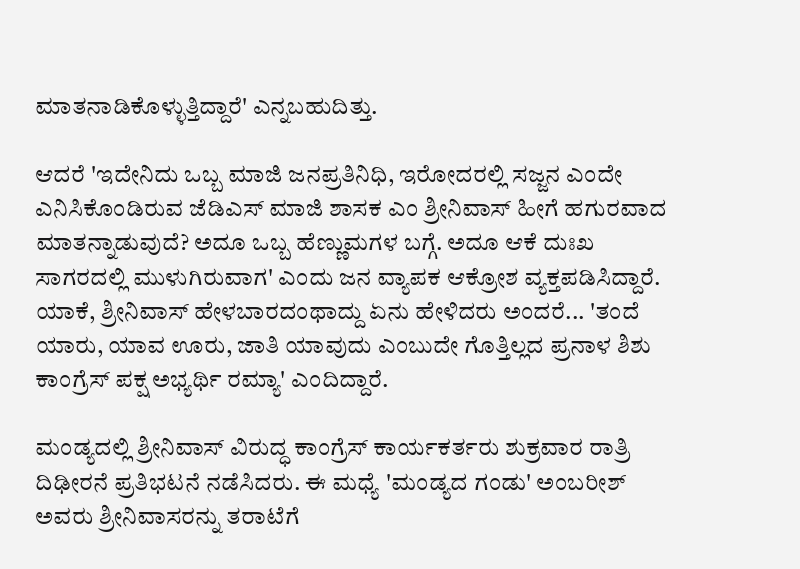ಮಾತನಾಡಿಕೊಳ್ಳುತ್ತಿದ್ದಾರೆ' ಎನ್ನಬಹುದಿತ್ತು.

ಆದರೆ 'ಇದೇನಿದು ಒಬ್ಬ ಮಾಜಿ ಜನಪ್ರತಿನಿಧಿ, ಇರೋದರಲ್ಲಿ ಸಜ್ಜನ ಎಂದೇ ಎನಿಸಿಕೊಂಡಿರುವ ಜೆಡಿಎಸ್ ಮಾಜಿ ಶಾಸಕ ಎಂ ಶ್ರೀನಿವಾಸ್ ಹೀಗೆ ಹಗುರವಾದ ಮಾತನ್ನಾಡುವುದೆ? ಅದೂ ಒಬ್ಬ ಹೆಣ್ಣುಮಗಳ ಬಗ್ಗೆ. ಅದೂ ಆಕೆ ದುಃಖ ಸಾಗರದಲ್ಲಿ ಮುಳುಗಿರುವಾಗ' ಎಂದು ಜನ ವ್ಯಾಪಕ ಆಕ್ರೋಶ ವ್ಯಕ್ತಪಡಿಸಿದ್ದಾರೆ. ಯಾಕೆ, ಶ್ರೀನಿವಾಸ್ ಹೇಳಬಾರದಂಥಾದ್ದು ಏನು ಹೇಳಿದರು ಅಂದರೆ... 'ತಂದೆ ಯಾರು, ಯಾವ ಊರು, ಜಾತಿ ಯಾವುದು ಎಂಬುದೇ ಗೊತ್ತಿಲ್ಲದ ಪ್ರನಾಳ ಶಿಶು ಕಾಂಗ್ರೆಸ್ ಪಕ್ಷ ಅಭ್ಯರ್ಥಿ ರಮ್ಯಾ' ಎಂದಿದ್ದಾರೆ.

ಮಂಡ್ಯದಲ್ಲಿ ಶ್ರೀನಿವಾಸ್ ವಿರುದ್ಧ ಕಾಂಗ್ರೆಸ್ ಕಾರ್ಯಕರ್ತರು ಶುಕ್ರವಾರ ರಾತ್ರಿ ದಿಢೀರನೆ ಪ್ರತಿಭಟನೆ ನಡೆಸಿದರು. ಈ ಮಧ್ಯೆ 'ಮಂಡ್ಯದ ಗಂಡು' ಅಂಬರೀಶ್ ಅವರು ಶ್ರೀನಿವಾಸರನ್ನು ತರಾಟೆಗೆ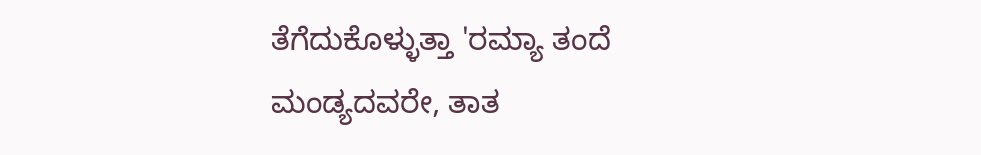ತೆಗೆದುಕೊಳ್ಳುತ್ತಾ 'ರಮ್ಯಾ ತಂದೆ ಮಂಡ್ಯದವರೇ, ತಾತ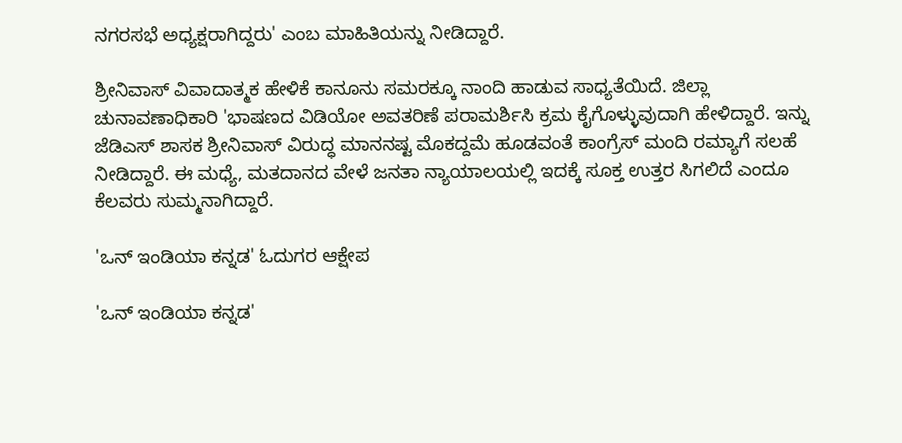ನಗರಸಭೆ ಅಧ್ಯಕ್ಷರಾಗಿದ್ದರು' ಎಂಬ ಮಾಹಿತಿಯನ್ನು ನೀಡಿದ್ದಾರೆ.

ಶ್ರೀನಿವಾಸ್ ವಿವಾದಾತ್ಮಕ ಹೇಳಿಕೆ ಕಾನೂನು ಸಮರಕ್ಕೂ ನಾಂದಿ ಹಾಡುವ ಸಾಧ್ಯತೆಯಿದೆ. ಜಿಲ್ಲಾ ಚುನಾವಣಾಧಿಕಾರಿ 'ಭಾಷಣದ ವಿಡಿಯೋ ಅವತರಿಣೆ ಪರಾಮರ್ಶಿಸಿ ಕ್ರಮ ಕೈಗೊಳ್ಳುವುದಾಗಿ ಹೇಳಿದ್ದಾರೆ. ಇನ್ನು ಜೆಡಿಎಸ್ ಶಾಸಕ ಶ್ರೀನಿವಾಸ್ ವಿರುದ್ಧ ಮಾನನಷ್ಟ ಮೊಕದ್ದಮೆ ಹೂಡವಂತೆ ಕಾಂಗ್ರೆಸ್ ಮಂದಿ ರಮ್ಯಾಗೆ ಸಲಹೆ ನೀಡಿದ್ದಾರೆ. ಈ ಮಧ್ಯೆ, ಮತದಾನದ ವೇಳೆ ಜನತಾ ನ್ಯಾಯಾಲಯಲ್ಲಿ ಇದಕ್ಕೆ ಸೂಕ್ತ ಉತ್ತರ ಸಿಗಲಿದೆ ಎಂದೂ ಕೆಲವರು ಸುಮ್ಮನಾಗಿದ್ದಾರೆ.

'ಒನ್ ಇಂಡಿಯಾ ಕನ್ನಡ' ಓದುಗರ ಆಕ್ಷೇಪ

'ಒನ್ ಇಂಡಿಯಾ ಕನ್ನಡ'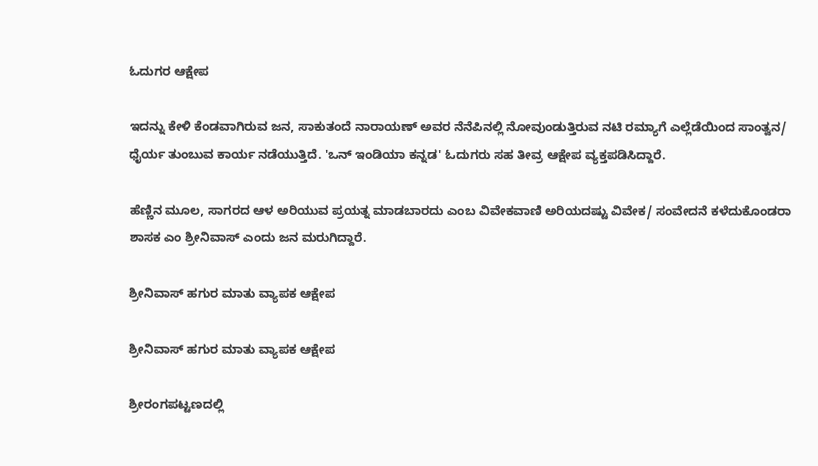ಓದುಗರ ಆಕ್ಷೇಪ

ಇದನ್ನು ಕೇಳಿ ಕೆಂಡವಾಗಿರುವ ಜನ, ಸಾಕುತಂದೆ ನಾರಾಯಣ್ ಅವರ ನೆನೆಪಿನಲ್ಲಿ ನೋವುಂಡುತ್ತಿರುವ ನಟಿ ರಮ್ಯಾಗೆ ಎಲ್ಲೆಡೆಯಿಂದ ಸಾಂತ್ವನ/ ಧೈರ್ಯ ತುಂಬುವ ಕಾರ್ಯ ನಡೆಯುತ್ತಿದೆ. 'ಒನ್ ಇಂಡಿಯಾ ಕನ್ನಡ' ಓದುಗರು ಸಹ ತೀವ್ರ ಆಕ್ಷೇಪ ವ್ಯಕ್ತಪಡಿಸಿದ್ದಾರೆ.

ಹೆಣ್ಣಿನ ಮೂಲ, ಸಾಗರದ ಆಳ ಅರಿಯುವ ಪ್ರಯತ್ನ ಮಾಡಬಾರದು ಎಂಬ ವಿವೇಕವಾಣಿ ಅರಿಯದಷ್ಟು ವಿವೇಕ/ ಸಂವೇದನೆ ಕಳೆದುಕೊಂಡರಾ ಶಾಸಕ ಎಂ ಶ್ರೀನಿವಾಸ್ ಎಂದು ಜನ ಮರುಗಿದ್ದಾರೆ.

ಶ್ರೀನಿವಾಸ್ ಹಗುರ ಮಾತು ವ್ಯಾಪಕ ಆಕ್ಷೇಪ

ಶ್ರೀನಿವಾಸ್ ಹಗುರ ಮಾತು ವ್ಯಾಪಕ ಆಕ್ಷೇಪ

ಶ್ರೀರಂಗಪಟ್ಟಣದಲ್ಲಿ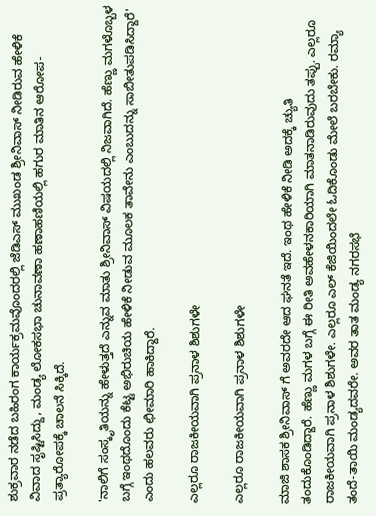ಶುಕ್ರವಾರ ನಡೆದ ಬಹಿರಂಗ ಕಾರ್ಯಕ್ರಮವೊಂದರಲ್ಲಿ ಜೆಡಿಎಸ್ ಮುಖಂಡ ಶ್ರೀನಿವಾಸ್ ನೀಡಿರುವ ಹೇಳಿಕೆ ವಿವಾದ ಸೃಷ್ಟಿಸಿದ್ದು, ಮಂಡ್ಯ ಲೋಕಸಭಾ ಚುನಾವಣಾ ಹಣಾಹಣಿಯಲ್ಲಿ ಹಗುರ ಮಾತಿನ ಆರೋಪ-ಪ್ರತ್ಯಾರೋಪಕ್ಕೆ ಚಾಲನೆ ಸಿಕ್ಕಿದೆ.

'ನಾಲಿಗೆ ಸಂಸ್ಕೃತಿಯನ್ನು ಹೇಳುತ್ತದೆ ಎನ್ನುವ ಮಾತು ಶ್ರೀನಿವಾಸ್ ವಿಷಯದಲ್ಲಿ ನಿಜವಾಗಿದೆ. ಹೆಣ್ಣು ಮಗಳೊಬ್ಬಳ ಬಗ್ಗೆ ಇಂಥದೊಂದು ಕೆಟ್ಟ ಅಭಿರುಚಿಯ ಹೇಳಿಕೆ ನೀಡುವ ಮೂಲಕ ತಾವೇನು ಎಂಬುದನ್ನು ಸಾಬೀತುಪಡಿಸಿದ್ದಾರೆ' ಎಂದು ಹಲವರು ಛೀಮಾರಿ ಹಾಕಿದ್ದಾರೆ.

ಎಲ್ಲರೂ ರಾಜಕೀಯವಾಗಿ ಪ್ರನಾಳ ಶಿಶುಗಳೇ

ಎಲ್ಲರೂ ರಾಜಕೀಯವಾಗಿ ಪ್ರನಾಳ ಶಿಶುಗಳೇ

ಮಾಜಿ ಶಾಸಕ ಶ್ರೀನಿವಾಸ್‌ ಗೆ ಅವರದೇ ಆದ ಘನತೆ ಇದೆ. ಇಂಥ ಹೇಳಿಕೆ ನೀಡಿ ಅದಕ್ಕೆ ಚ್ಯುತಿ ತಂದುಕೊಂಡಿದ್ದಾರೆ. ಹೆಣ್ಣು ಮಗಳ ಬಗ್ಗೆ ಈ ರೀತಿ ಅವಹೇಳನಕಾರಿಯಾಗಿ ಮಾತನಾಡಿರುವುದು ತಪ್ಪು. ಎಲ್ಲರೂ ರಾಜಕೀಯವಾಗಿ ಪ್ರನಾಳ ಶಿಶುಗಳೇ. ಎಲ್ಲರೂ ಎಲ್‌ ಕೆಜಿಯಿಂದಲೇ ಓದಿಕೊಂಡು ಮೇಲೆ ಬರಬೇಕು. ರಮ್ಯಾ ತಂದೆ-ತಾಯಿ ಮಂಡ್ಯದವರೇ. ಅವರ ತಾತ ಮಂಡ್ಯ ನಗರಸಭೆ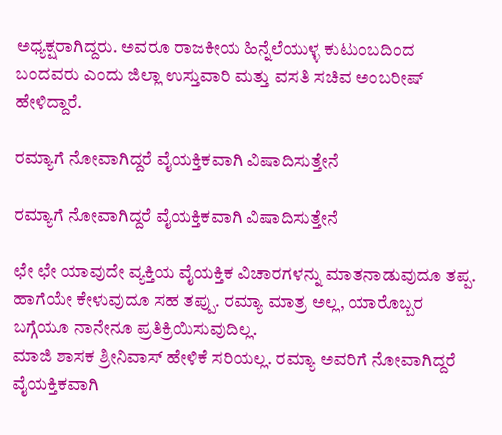ಅಧ್ಯಕ್ಷರಾಗಿದ್ದರು. ಅವರೂ ರಾಜಕೀಯ ಹಿನ್ನೆಲೆಯುಳ್ಳ ಕುಟುಂಬದಿಂದ ಬಂದವರು ಎಂದು ಜಿಲ್ಲಾ ಉಸ್ತುವಾರಿ ಮತ್ತು ವಸತಿ ಸಚಿವ ಅಂಬರೀಷ್ ಹೇಳಿದ್ದಾರೆ.

ರಮ್ಯಾಗೆ ನೋವಾಗಿದ್ದರೆ ವೈಯಕ್ತಿಕವಾಗಿ ವಿಷಾದಿಸುತ್ತೇನೆ

ರಮ್ಯಾಗೆ ನೋವಾಗಿದ್ದರೆ ವೈಯಕ್ತಿಕವಾಗಿ ವಿಷಾದಿಸುತ್ತೇನೆ

ಛೇ ಛೇ ಯಾವುದೇ ವ್ಯಕ್ತಿಯ ವೈಯಕ್ತಿಕ ವಿಚಾರಗಳನ್ನು ಮಾತನಾಡುವುದೂ ತಪ್ಪ. ಹಾಗೆಯೇ ಕೇಳುವುದೂ ಸಹ ತಪ್ಪು. ರಮ್ಯಾ ಮಾತ್ರ ಅಲ್ಲ, ಯಾರೊಬ್ಬರ ಬಗ್ಗೆಯೂ ನಾನೇನೂ ಪ್ರತಿಕ್ರಿಯಿಸುವುದಿಲ್ಲ.
ಮಾಜಿ ಶಾಸಕ ಶ್ರೀನಿವಾಸ್‌ ಹೇಳಿಕೆ ಸರಿಯಲ್ಲ. ರಮ್ಯಾ ಅವರಿಗೆ ನೋವಾಗಿದ್ದರೆ ವೈಯಕ್ತಿಕವಾಗಿ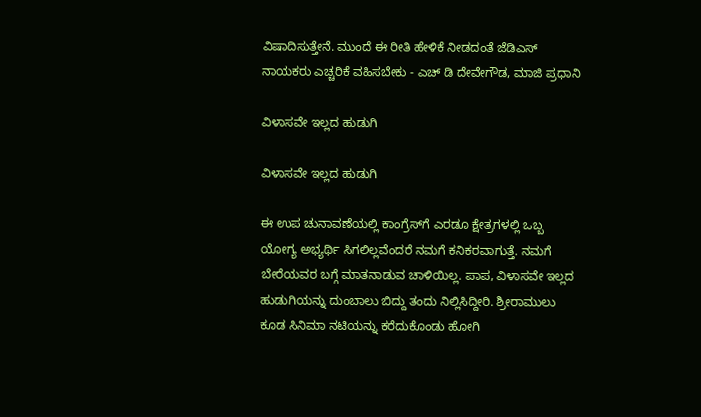ವಿಷಾದಿಸುತ್ತೇನೆ. ಮುಂದೆ ಈ ರೀತಿ ಹೇಳಿಕೆ ನೀಡದಂತೆ ಜೆಡಿಎಸ್ ನಾಯಕರು ಎಚ್ಚರಿಕೆ ವಹಿಸಬೇಕು - ಎಚ್ ಡಿ ದೇವೇಗೌಡ, ಮಾಜಿ ಪ್ರಧಾನಿ

ವಿಳಾಸವೇ ಇಲ್ಲದ ಹುಡುಗಿ

ವಿಳಾಸವೇ ಇಲ್ಲದ ಹುಡುಗಿ

ಈ ಉಪ ಚುನಾವಣೆಯಲ್ಲಿ ಕಾಂಗ್ರೆಸ್‌ಗೆ ಎರಡೂ ಕ್ಷೇತ್ರಗಳಲ್ಲಿ ಒಬ್ಬ ಯೋಗ್ಯ ಅಭ್ಯರ್ಥಿ ಸಿಗಲಿಲ್ಲವೆಂದರೆ ನಮಗೆ ಕನಿಕರವಾಗುತ್ತೆ. ನಮಗೆ ಬೇರೆಯವರ ಬಗ್ಗೆ ಮಾತನಾಡುವ ಚಾಳಿಯಿಲ್ಲ. ಪಾಪ, ವಿಳಾಸವೇ ಇಲ್ಲದ ಹುಡುಗಿಯನ್ನು ದುಂಬಾಲು ಬಿದ್ದು ತಂದು ನಿಲ್ಲಿಸಿದ್ದೀರಿ. ಶ್ರೀರಾಮುಲು ಕೂಡ ಸಿನಿಮಾ ನಟಿಯನ್ನು ಕರೆದುಕೊಂಡು ಹೋಗಿ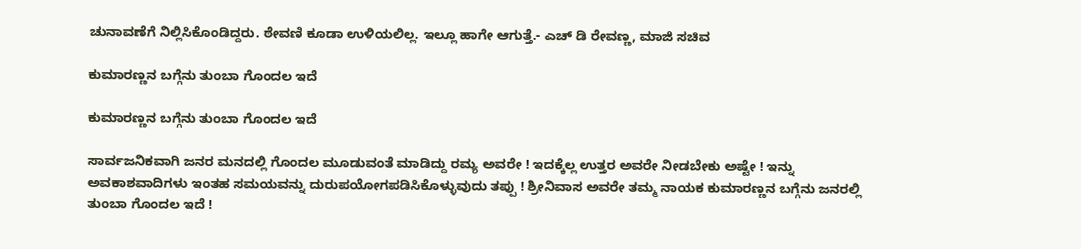ಚುನಾವಣೆಗೆ ನಿಲ್ಲಿಸಿಕೊಂಡಿದ್ದರು. ಠೇವಣಿ ಕೂಡಾ ಉಳಿಯಲಿಲ್ಲ. ಇಲ್ಲೂ ಹಾಗೇ ಆಗುತ್ತೆ.- ಎಚ್ ಡಿ ರೇವಣ್ಣ, ಮಾಜಿ ಸಚಿವ

ಕುಮಾರಣ್ಣನ ಬಗ್ಗೆನು ತುಂಬಾ ಗೊಂದಲ ಇದೆ

ಕುಮಾರಣ್ಣನ ಬಗ್ಗೆನು ತುಂಬಾ ಗೊಂದಲ ಇದೆ

ಸಾರ್ವಜನಿಕವಾಗಿ ಜನರ ಮನದಲ್ಲಿ ಗೊಂದಲ ಮೂಡುವಂತೆ ಮಾಡಿದ್ದು ರಮ್ಯ ಅವರೇ ! ಇದಕ್ಕೆಲ್ಲ ಉತ್ತರ ಅವರೇ ನೀಡಬೇಕು ಅಷ್ಟೇ ! ಇನ್ನು ಅವಕಾಶವಾದಿಗಳು ಇಂತಹ ಸಮಯವನ್ನು ದುರುಪಯೋಗಪಡಿಸಿಕೊಳ್ಳುವುದು ತಪ್ಪು ! ಶ್ರೀನಿವಾಸ ಅವರೇ ತಮ್ಮ ನಾಯಕ ಕುಮಾರಣ್ಣನ ಬಗ್ಗೆನು ಜನರಲ್ಲಿ ತುಂಬಾ ಗೊಂದಲ ಇದೆ !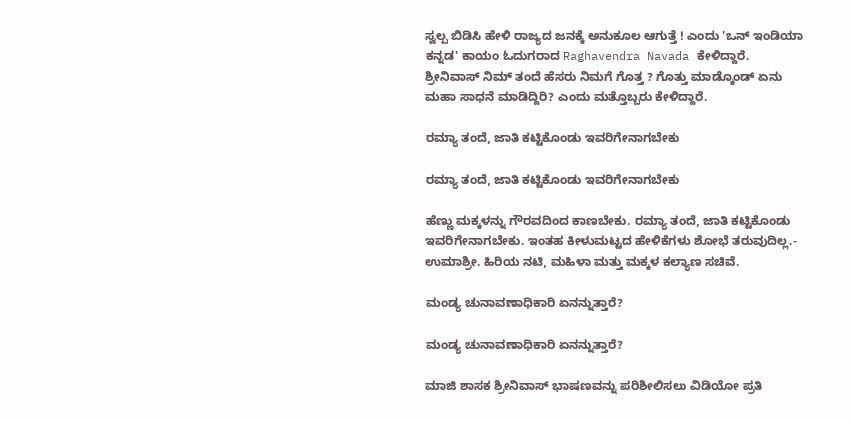ಸ್ವಲ್ಪ ಬಿಡಿಸಿ ಹೇಳಿ ರಾಜ್ಯದ ಜನಕ್ಕೆ ಅನುಕೂಲ ಆಗುತ್ತೆ ! ಎಂದು 'ಒನ್ ಇಂಡಿಯಾ ಕನ್ನಡ' ಕಾಯಂ ಓದುಗರಾದ Raghavendra Navada ಕೇಳಿದ್ದಾರೆ.
ಶ್ರೀನಿವಾಸ್ ನಿಮ್ ತಂದೆ ಹೆಸರು ನಿಮಗೆ ಗೊತ್ತ ? ಗೊತ್ತು ಮಾಡ್ಕೊಂಡ್ ಏನು ಮಹಾ ಸಾಧನೆ ಮಾಡಿದ್ದಿರಿ? ಎಂದು ಮತ್ತೊಬ್ಬರು ಕೇಳಿದ್ದಾರೆ.

ರಮ್ಯಾ ತಂದೆ, ಜಾತಿ ಕಟ್ಟಿಕೊಂಡು ಇವರಿಗೇನಾಗಬೇಕು

ರಮ್ಯಾ ತಂದೆ, ಜಾತಿ ಕಟ್ಟಿಕೊಂಡು ಇವರಿಗೇನಾಗಬೇಕು

ಹೆಣ್ಣು ಮಕ್ಕಳನ್ನು ಗೌರವದಿಂದ ಕಾಣಬೇಕು. ರಮ್ಯಾ ತಂದೆ, ಜಾತಿ ಕಟ್ಟಿಕೊಂಡು ಇವರಿಗೇನಾಗಬೇಕು. ಇಂತಹ ಕೀಳುಮಟ್ಟದ ಹೇಳಿಕೆಗಳು ಶೋಭೆ ತರುವುದಿಲ್ಲ.- ಉಮಾಶ್ರೀ. ಹಿರಿಯ ನಟಿ, ಮಹಿಳಾ ಮತ್ತು ಮಕ್ಕಳ ಕಲ್ಯಾಣ ಸಚಿವೆ.

ಮಂಡ್ಯ ಚುನಾವಣಾಧಿಕಾರಿ ಏನನ್ನುತ್ತಾರೆ?

ಮಂಡ್ಯ ಚುನಾವಣಾಧಿಕಾರಿ ಏನನ್ನುತ್ತಾರೆ?

ಮಾಜಿ ಶಾಸಕ ಶ್ರೀನಿವಾಸ್‌ ಭಾಷಣವನ್ನು ಪರಿಶೀಲಿಸಲು ವಿಡಿಯೋ ಪ್ರತಿ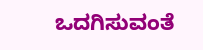ಒದಗಿಸುವಂತೆ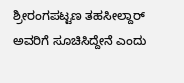ಶ್ರೀರಂಗಪಟ್ಟಣ ತಹಸೀಲ್ದಾರ್ ಅವರಿಗೆ ಸೂಚಿಸಿದ್ದೇನೆ ಎಂದು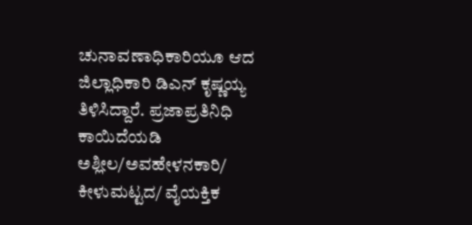ಚುನಾವಣಾಧಿಕಾರಿಯೂ ಆದ ಜಿಲ್ಲಾಧಿಕಾರಿ ಡಿಎನ್ ಕೃಷ್ಣಯ್ಯ ತಿಳಿಸಿದ್ದಾರೆ. ಪ್ರಜಾಪ್ರತಿನಿಧಿ ಕಾಯಿದೆಯಡಿ ಅಶ್ಲೀಲ/ಅವಹೇಳನಕಾರಿ/ ಕೀಳುಮಟ್ಟದ/ ವೈಯಕ್ತಿಕ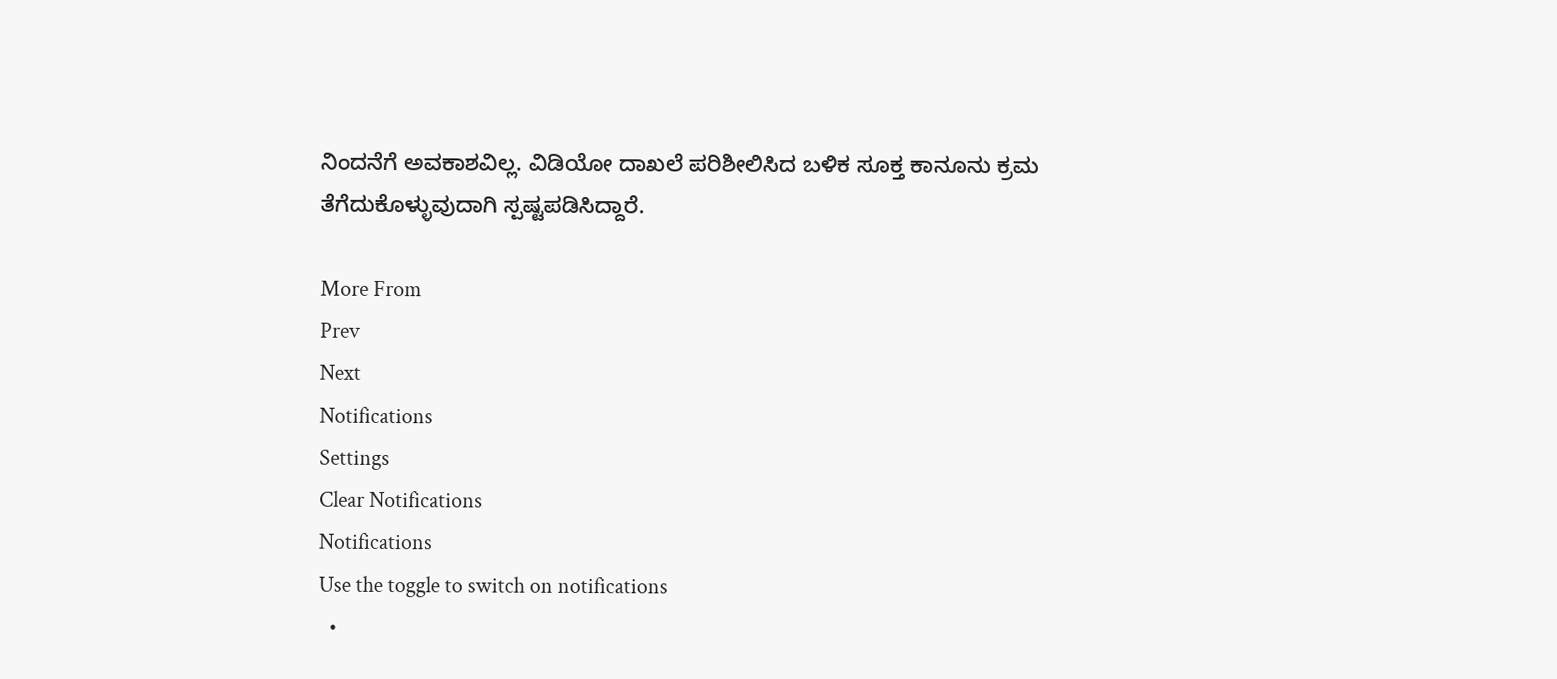ನಿಂದನೆಗೆ ಅವಕಾಶವಿಲ್ಲ. ವಿಡಿಯೋ ದಾಖಲೆ ಪರಿಶೀಲಿಸಿದ ಬಳಿಕ ಸೂಕ್ತ ಕಾನೂನು ಕ್ರಮ ತೆಗೆದುಕೊಳ್ಳುವುದಾಗಿ ಸ್ಪಷ್ಟಪಡಿಸಿದ್ದಾರೆ.

More From
Prev
Next
Notifications
Settings
Clear Notifications
Notifications
Use the toggle to switch on notifications
  •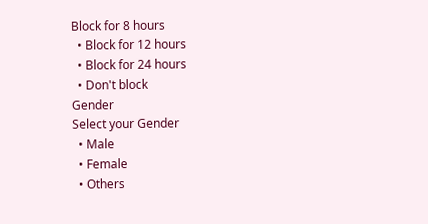Block for 8 hours
  • Block for 12 hours
  • Block for 24 hours
  • Don't block
Gender
Select your Gender
  • Male
  • Female
  • Others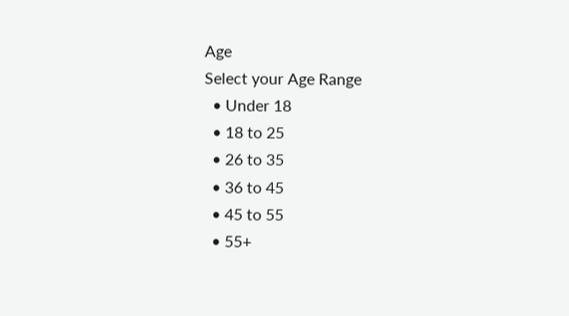Age
Select your Age Range
  • Under 18
  • 18 to 25
  • 26 to 35
  • 36 to 45
  • 45 to 55
  • 55+